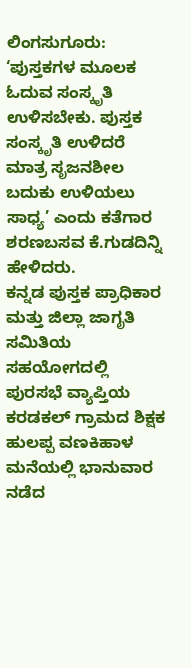ಲಿಂಗಸುಗೂರು: ‘ಪುಸ್ತಕಗಳ ಮೂಲಕ ಓದುವ ಸಂಸ್ಕೃತಿ ಉಳಿಸಬೇಕು. ಪುಸ್ತಕ ಸಂಸ್ಕೃತಿ ಉಳಿದರೆ ಮಾತ್ರ ಸೃಜನಶೀಲ ಬದುಕು ಉಳಿಯಲು ಸಾಧ್ಯ’ ಎಂದು ಕತೆಗಾರ ಶರಣಬಸವ ಕೆ.ಗುಡದಿನ್ನಿ ಹೇಳಿದರು.
ಕನ್ನಡ ಪುಸ್ತಕ ಪ್ರಾಧಿಕಾರ ಮತ್ತು ಜಿಲ್ಲಾ ಜಾಗೃತಿ ಸಮಿತಿಯ ಸಹಯೋಗದಲ್ಲಿ ಪುರಸಭೆ ವ್ಯಾಪ್ತಿಯ ಕರಡಕಲ್ ಗ್ರಾಮದ ಶಿಕ್ಷಕ ಹುಲಪ್ಪ ವಣಕಿಹಾಳ ಮನೆಯಲ್ಲಿ ಭಾನುವಾರ ನಡೆದ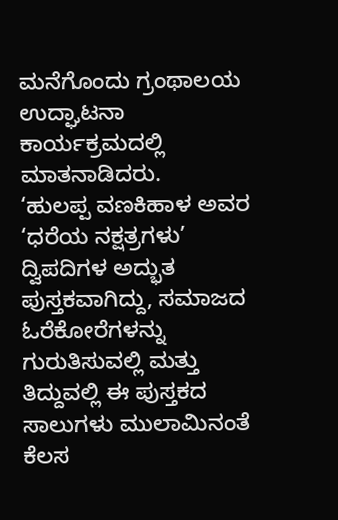ಮನೆಗೊಂದು ಗ್ರಂಥಾಲಯ ಉದ್ಘಾಟನಾ ಕಾರ್ಯಕ್ರಮದಲ್ಲಿ ಮಾತನಾಡಿದರು.
‘ಹುಲಪ್ಪ ವಣಕಿಹಾಳ ಅವರ ‘ಧರೆಯ ನಕ್ಷತ್ರಗಳು’ ದ್ವಿಪದಿಗಳ ಅದ್ಭುತ ಪುಸ್ತಕವಾಗಿದ್ದು, ಸಮಾಜದ ಓರೆಕೋರೆಗಳನ್ನು ಗುರುತಿಸುವಲ್ಲಿ ಮತ್ತು ತಿದ್ದುವಲ್ಲಿ ಈ ಪುಸ್ತಕದ ಸಾಲುಗಳು ಮುಲಾಮಿನಂತೆ ಕೆಲಸ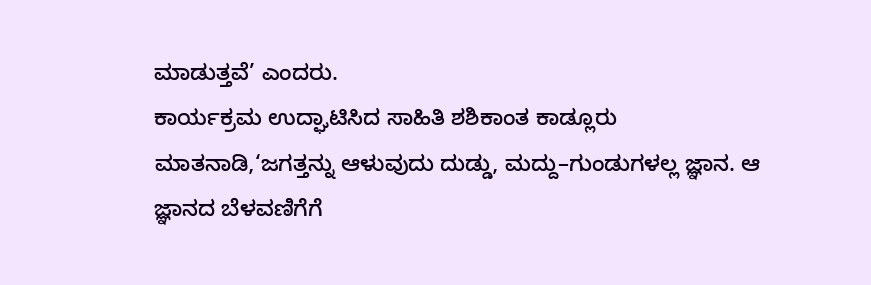ಮಾಡುತ್ತವೆ’ ಎಂದರು.
ಕಾರ್ಯಕ್ರಮ ಉದ್ಘಾಟಿಸಿದ ಸಾಹಿತಿ ಶಶಿಕಾಂತ ಕಾಡ್ಲೂರು ಮಾತನಾಡಿ,‘ಜಗತ್ತನ್ನು ಆಳುವುದು ದುಡ್ಡು, ಮದ್ದು–ಗುಂಡುಗಳಲ್ಲ ಜ್ಞಾನ. ಆ ಜ್ಞಾನದ ಬೆಳವಣಿಗೆಗೆ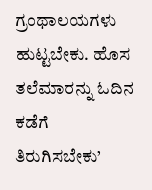ಗ್ರಂಥಾಲಯಗಳು ಹುಟ್ಟಬೇಕು. ಹೊಸ ತಲೆಮಾರನ್ನು ಓದಿನ ಕಡೆಗೆ ತಿರುಗಿಸಬೇಕು’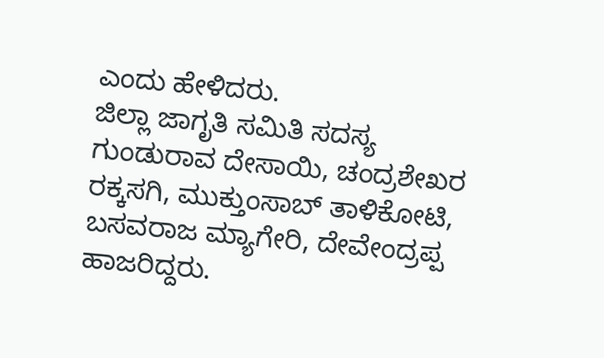ಎಂದು ಹೇಳಿದರು.
ಜಿಲ್ಲಾ ಜಾಗೃತಿ ಸಮಿತಿ ಸದಸ್ಯ ಗುಂಡುರಾವ ದೇಸಾಯಿ, ಚಂದ್ರಶೇಖರ ರಕ್ಕಸಗಿ, ಮುಕ್ತುಂಸಾಬ್ ತಾಳಿಕೋಟಿ, ಬಸವರಾಜ ಮ್ಯಾಗೇರಿ, ದೇವೇಂದ್ರಪ್ಪ ಹಾಜರಿದ್ದರು.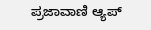ಪ್ರಜಾವಾಣಿ ಆ್ಯಪ್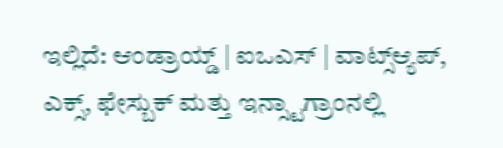ಇಲ್ಲಿದೆ: ಆಂಡ್ರಾಯ್ಡ್ | ಐಒಎಸ್ | ವಾಟ್ಸ್ಆ್ಯಪ್, ಎಕ್ಸ್, ಫೇಸ್ಬುಕ್ ಮತ್ತು ಇನ್ಸ್ಟಾಗ್ರಾಂನಲ್ಲಿ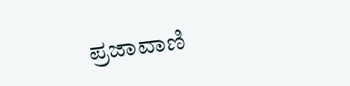ಪ್ರಜಾವಾಣಿ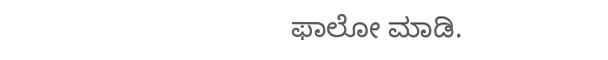ಫಾಲೋ ಮಾಡಿ.